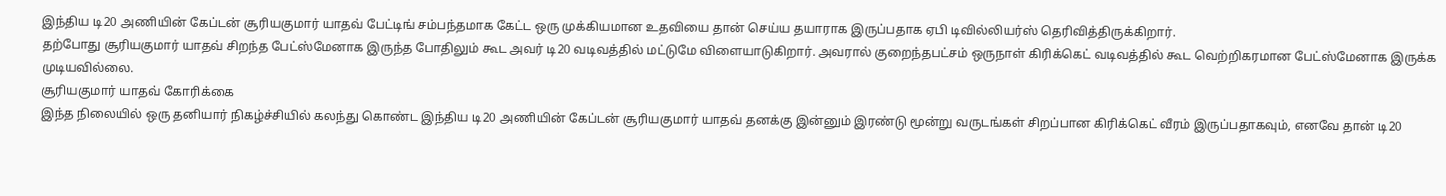இந்திய டி20 அணியின் கேப்டன் சூரியகுமார் யாதவ் பேட்டிங் சம்பந்தமாக கேட்ட ஒரு முக்கியமான உதவியை தான் செய்ய தயாராக இருப்பதாக ஏபி டிவில்லியர்ஸ் தெரிவித்திருக்கிறார்.
தற்போது சூரியகுமார் யாதவ் சிறந்த பேட்ஸ்மேனாக இருந்த போதிலும் கூட அவர் டி20 வடிவத்தில் மட்டுமே விளையாடுகிறார். அவரால் குறைந்தபட்சம் ஒருநாள் கிரிக்கெட் வடிவத்தில் கூட வெற்றிகரமான பேட்ஸ்மேனாக இருக்க முடியவில்லை.
சூரியகுமார் யாதவ் கோரிக்கை
இந்த நிலையில் ஒரு தனியார் நிகழ்ச்சியில் கலந்து கொண்ட இந்திய டி20 அணியின் கேப்டன் சூரியகுமார் யாதவ் தனக்கு இன்னும் இரண்டு மூன்று வருடங்கள் சிறப்பான கிரிக்கெட் வீரம் இருப்பதாகவும், எனவே தான் டி20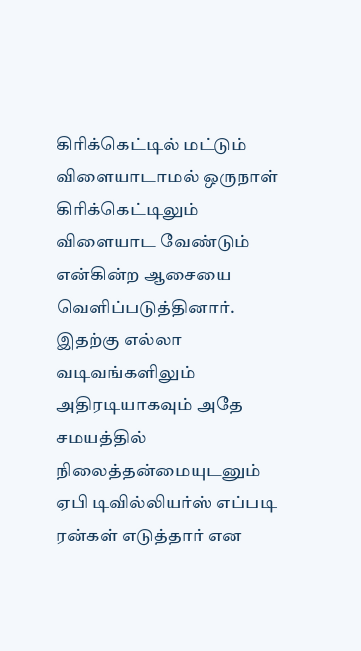கிரிக்கெட்டில் மட்டும் விளையாடாமல் ஒருநாள் கிரிக்கெட்டிலும் விளையாட வேண்டும் என்கின்ற ஆசையை வெளிப்படுத்தினார்.
இதற்கு எல்லா வடிவங்களிலும் அதிரடியாகவும் அதே சமயத்தில் நிலைத்தன்மையுடனும் ஏபி டிவில்லியர்ஸ் எப்படி ரன்கள் எடுத்தார் என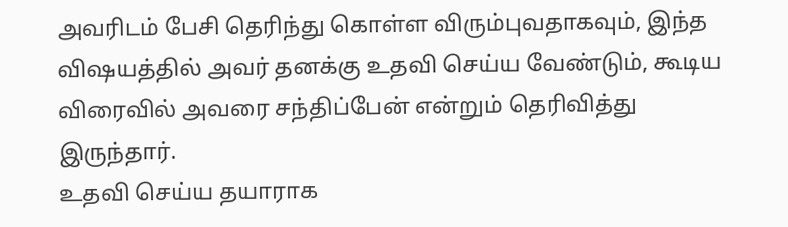அவரிடம் பேசி தெரிந்து கொள்ள விரும்புவதாகவும், இந்த விஷயத்தில் அவர் தனக்கு உதவி செய்ய வேண்டும், கூடிய விரைவில் அவரை சந்திப்பேன் என்றும் தெரிவித்து இருந்தார்.
உதவி செய்ய தயாராக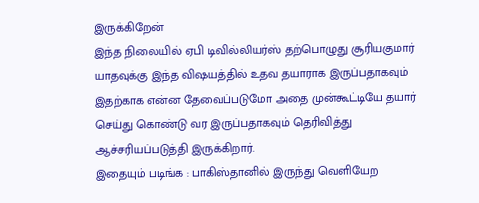இருக்கிறேன்
இந்த நிலையில் ஏபி டிவில்லியர்ஸ் தற்பொழுது சூரியகுமார் யாதவுக்கு இந்த விஷயத்தில் உதவ தயாராக இருப்பதாகவும் இதற்காக என்ன தேவைப்படுமோ அதை முன்கூட்டியே தயார் செய்து கொண்டு வர இருப்பதாகவும் தெரிவித்து ஆச்சரியப்படுத்தி இருக்கிறார்.
இதையும் படிங்க : பாகிஸ்தானில் இருந்து வெளியேற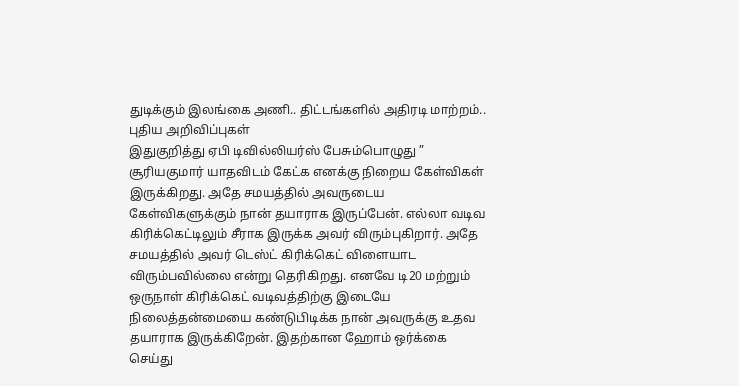துடிக்கும் இலங்கை அணி.. திட்டங்களில் அதிரடி மாற்றம்.. புதிய அறிவிப்புகள்
இதுகுறித்து ஏபி டிவில்லியர்ஸ் பேசும்பொழுது ” சூரியகுமார் யாதவிடம் கேட்க எனக்கு நிறைய கேள்விகள் இருக்கிறது. அதே சமயத்தில் அவருடைய கேள்விகளுக்கும் நான் தயாராக இருப்பேன். எல்லா வடிவ கிரிக்கெட்டிலும் சீராக இருக்க அவர் விரும்புகிறார். அதே சமயத்தில் அவர் டெஸ்ட் கிரிக்கெட் விளையாட விரும்பவில்லை என்று தெரிகிறது. எனவே டி20 மற்றும் ஒருநாள் கிரிக்கெட் வடிவத்திற்கு இடையே நிலைத்தன்மையை கண்டுபிடிக்க நான் அவருக்கு உதவ தயாராக இருக்கிறேன். இதற்கான ஹோம் ஒர்க்கை செய்து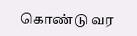கொண்டு வர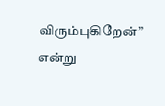விரும்புகிறேன்” என்று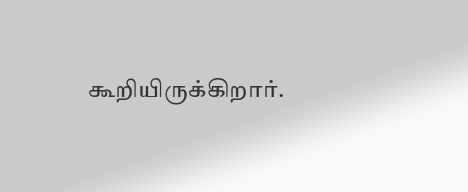கூறியிருக்கிறார்.